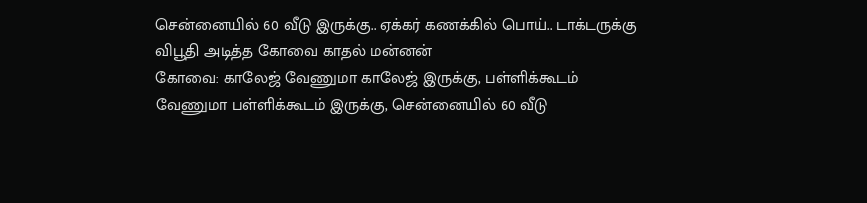சென்னையில் 60 வீடு இருக்கு.. ஏக்கர் கணக்கில் பொய்.. டாக்டருக்கு விபூதி அடித்த கோவை காதல் மன்னன்
கோவை: காலேஜ் வேணுமா காலேஜ் இருக்கு, பள்ளிக்கூடம் வேணுமா பள்ளிக்கூடம் இருக்கு, சென்னையில் 60 வீடு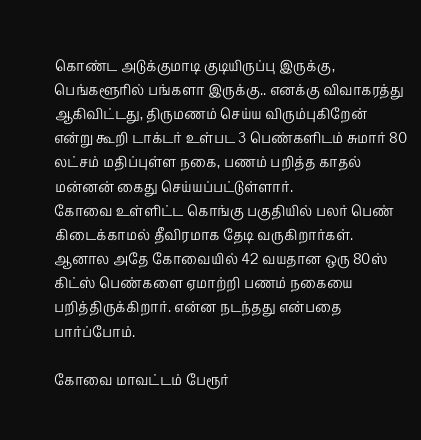கொண்ட அடுக்குமாடி குடியிருப்பு இருக்கு, பெங்களூரில் பங்களா இருக்கு.. எனக்கு விவாகரத்து ஆகிவிட்டது, திருமணம் செய்ய விரும்புகிறேன் என்று கூறி டாக்டர் உள்பட 3 பெண்களிடம் சுமார் 80 லட்சம் மதிப்புள்ள நகை, பணம் பறித்த காதல் மன்னன் கைது செய்யப்பட்டுள்ளார்.
கோவை உள்ளிட்ட கொங்கு பகுதியில் பலர் பெண் கிடைக்காமல் தீவிரமாக தேடி வருகிறார்கள். ஆனால அதே கோவையில் 42 வயதான ஒரு 80ஸ் கிட்ஸ் பெண்களை ஏமாற்றி பணம் நகையை பறித்திருக்கிறார். என்ன நடந்தது என்பதை பார்ப்போம்.

கோவை மாவட்டம் பேரூர்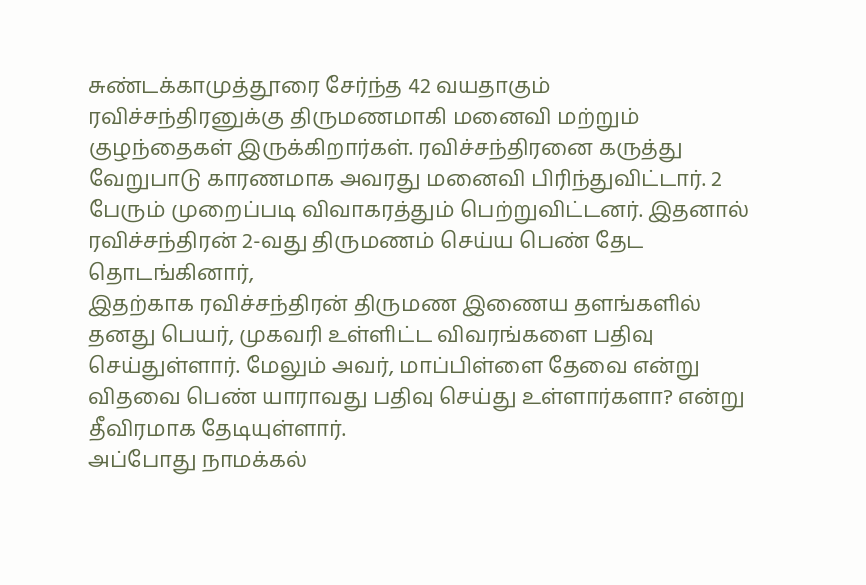சுண்டக்காமுத்தூரை சேர்ந்த 42 வயதாகும் ரவிச்சந்திரனுக்கு திருமணமாகி மனைவி மற்றும் குழந்தைகள் இருக்கிறார்கள். ரவிச்சந்திரனை கருத்து வேறுபாடு காரணமாக அவரது மனைவி பிரிந்துவிட்டார். 2 பேரும் முறைப்படி விவாகரத்தும் பெற்றுவிட்டனர். இதனால் ரவிச்சந்திரன் 2-வது திருமணம் செய்ய பெண் தேட தொடங்கினார்,
இதற்காக ரவிச்சந்திரன் திருமண இணைய தளங்களில் தனது பெயர், முகவரி உள்ளிட்ட விவரங்களை பதிவு செய்துள்ளார். மேலும் அவர், மாப்பிள்ளை தேவை என்று விதவை பெண் யாராவது பதிவு செய்து உள்ளார்களா? என்று தீவிரமாக தேடியுள்ளார்.
அப்போது நாமக்கல்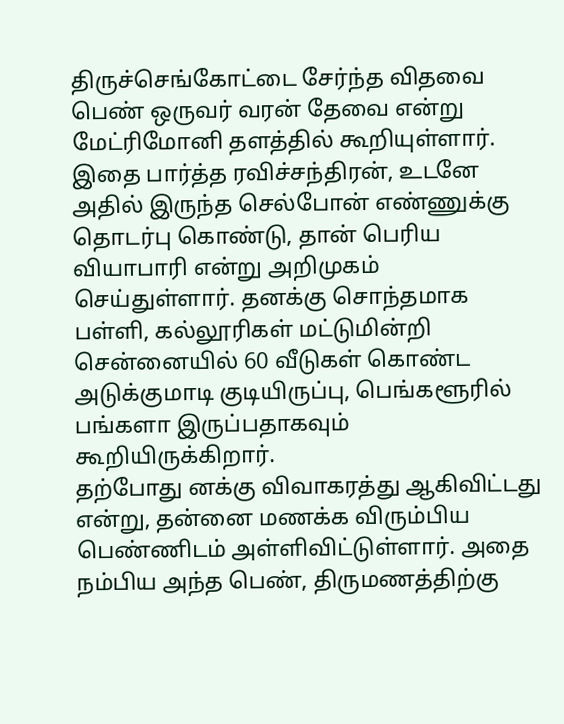திருச்செங்கோட்டை சேர்ந்த விதவை பெண் ஒருவர் வரன் தேவை என்று மேட்ரிமோனி தளத்தில் கூறியுள்ளார். இதை பார்த்த ரவிச்சந்திரன், உடனே அதில் இருந்த செல்போன் எண்ணுக்கு தொடர்பு கொண்டு, தான் பெரிய வியாபாரி என்று அறிமுகம் செய்துள்ளார். தனக்கு சொந்தமாக பள்ளி, கல்லூரிகள் மட்டுமின்றி சென்னையில் 60 வீடுகள் கொண்ட அடுக்குமாடி குடியிருப்பு, பெங்களூரில் பங்களா இருப்பதாகவும் கூறியிருக்கிறார்.
தற்போது னக்கு விவாகரத்து ஆகிவிட்டது என்று, தன்னை மணக்க விரும்பிய பெண்ணிடம் அள்ளிவிட்டுள்ளார். அதை நம்பிய அந்த பெண், திருமணத்திற்கு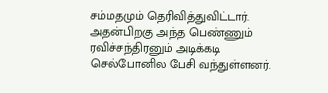சம்மதமும் தெரிவித்துவிட்டார்.
அதன்பிறகு அந்த பெண்ணும் ரவிச்சந்திரனும் அடிக்கடி செல்போனில பேசி வந்துள்ளனர்.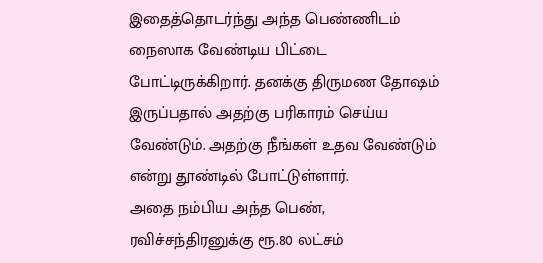இதைத்தொடர்ந்து அந்த பெண்ணிடம் நைஸாக வேண்டிய பிட்டை போட்டிருக்கிறார். தனக்கு திருமண தோஷம் இருப்பதால் அதற்கு பரிகாரம் செய்ய வேண்டும். அதற்கு நீங்கள் உதவ வேண்டும் என்று தூண்டில் போட்டுள்ளார்.
அதை நம்பிய அந்த பெண், ரவிச்சந்திரனுக்கு ரூ.80 லட்சம்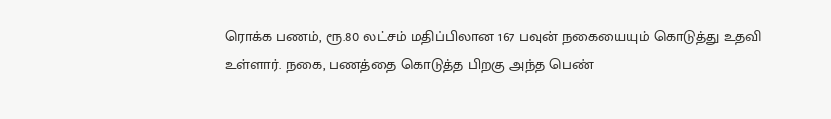ரொக்க பணம், ரூ.80 லட்சம் மதிப்பிலான 167 பவுன் நகையையும் கொடுத்து உதவி உள்ளார். நகை, பணத்தை கொடுத்த பிறகு அந்த பெண்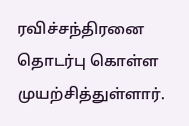ரவிச்சந்திரனை தொடர்பு கொள்ள முயற்சித்துள்ளார்.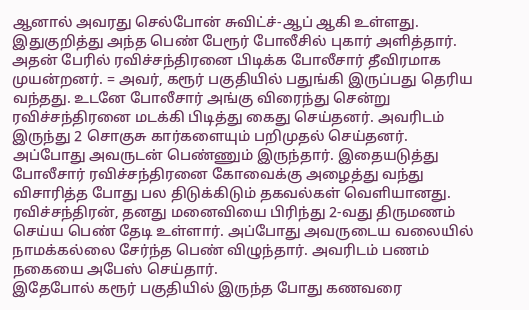ஆனால் அவரது செல்போன் சுவிட்ச்-ஆப் ஆகி உள்ளது.
இதுகுறித்து அந்த பெண் பேரூர் போலீசில் புகார் அளித்தார். அதன் பேரில் ரவிச்சந்திரனை பிடிக்க போலீசார் தீவிரமாக முயன்றனர். = அவர், கரூர் பகுதியில் பதுங்கி இருப்பது தெரிய வந்தது. உடனே போலீசார் அங்கு விரைந்து சென்று ரவிச்சந்திரனை மடக்கி பிடித்து கைது செய்தனர். அவரிடம் இருந்து 2 சொகுசு கார்களையும் பறிமுதல் செய்தனர்.
அப்போது அவருடன் பெண்ணும் இருந்தார். இதையடுத்து போலீசார் ரவிச்சந்திரனை கோவைக்கு அழைத்து வந்து விசாரித்த போது பல திடுக்கிடும் தகவல்கள் வெளியானது. ரவிச்சந்திரன், தனது மனைவியை பிரிந்து 2-வது திருமணம் செய்ய பெண் தேடி உள்ளார். அப்போது அவருடைய வலையில் நாமக்கல்லை சேர்ந்த பெண் விழுந்தார். அவரிடம் பணம் நகையை அபேஸ் செய்தார்.
இதேபோல் கரூர் பகுதியில் இருந்த போது கணவரை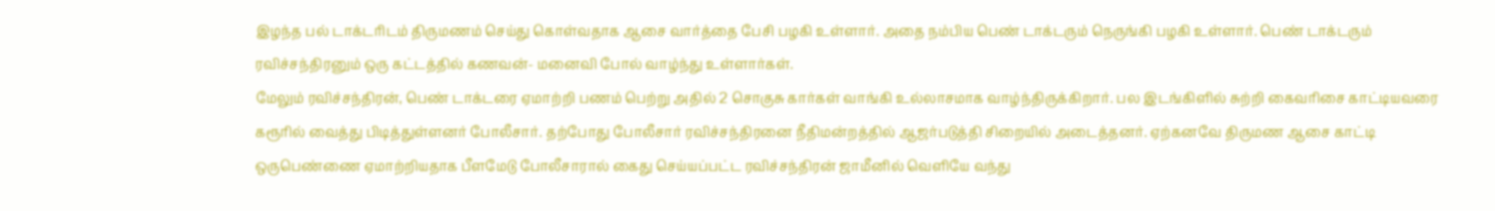இழந்த பல் டாக்டரிடம் திருமணம் செய்து கொள்வதாக ஆசை வார்த்தை பேசி பழகி உள்ளார். அதை நம்பிய பெண் டாக்டரும் நெருங்கி பழகி உள்ளார். பெண் டாக்டரும் ரவிச்சந்திரனும் ஒரு கட்டத்தில் கணவன்- மனைவி போல் வாழ்ந்து உள்ளார்கள்.
மேலும் ரவிச்சந்திரன், பெண் டாக்டரை ஏமாற்றி பணம் பெற்று அதில் 2 சொகுசு கார்கள் வாங்கி உல்லாசமாக வாழ்ந்திருக்கிறார். பல இடங்கிளில் சுற்றி கைவரிசை காட்டியவரை கரூரில் வைத்து பிடித்துள்ளனர் போலீசார். தற்போது போலீசார் ரவிச்சந்திரனை நீதிமன்றத்தில் ஆஜர்படுத்தி சிறையில் அடைத்தனர். ஏற்கனவே திருமண ஆசை காட்டி ஒருபெண்ணை ஏமாற்றியதாக பீளமேடு போலீசாரால் கைது செய்யப்பட்ட ரவிச்சந்திரன் ஜாமீனில் வெளியே வந்து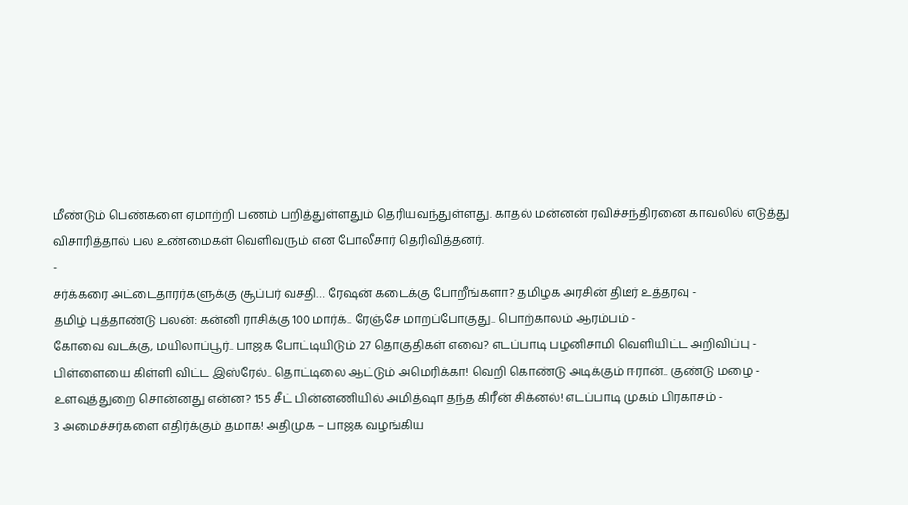மீண்டும் பெண்களை ஏமாற்றி பணம் பறித்துள்ளதும் தெரியவந்துள்ளது. காதல் மன்னன் ரவிச்சந்திரனை காவலில் எடுத்து விசாரித்தால் பல உண்மைகள் வெளிவரும் என போலீசார் தெரிவித்தனர்.
-
சர்க்கரை அட்டைதாரர்களுக்கு சூப்பர் வசதி… ரேஷன் கடைக்கு போறீங்களா? தமிழக அரசின் திடீர் உத்தரவு -
தமிழ் புத்தாண்டு பலன்: கன்னி ராசிக்கு 100 மார்க்.. ரேஞ்சே மாறப்போகுது.. பொற்காலம் ஆரம்பம் -
கோவை வடக்கு, மயிலாப்பூர்.. பாஜக போட்டியிடும் 27 தொகுதிகள் எவை? எடப்பாடி பழனிசாமி வெளியிட்ட அறிவிப்பு -
பிள்ளையை கிள்ளி விட்ட இஸ்ரேல்.. தொட்டிலை ஆட்டும் அமெரிக்கா! வெறி கொண்டு அடிக்கும் ஈரான்.. குண்டு மழை -
உளவுத்துறை சொன்னது என்ன? 155 சீட் பின்னணியில் அமித்ஷா தந்த கிரீன் சிக்னல்! எடப்பாடி முகம் பிரகாசம் -
3 அமைச்சர்களை எதிர்க்கும் தமாக! அதிமுக – பாஜக வழங்கிய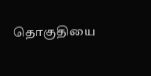தொகுதியை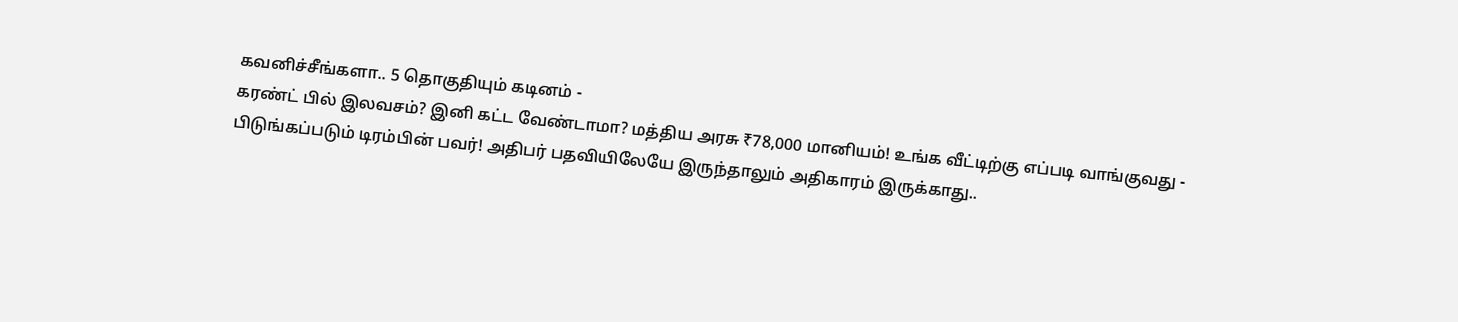கவனிச்சீங்களா.. 5 தொகுதியும் கடினம் -
கரண்ட் பில் இலவசம்? இனி கட்ட வேண்டாமா? மத்திய அரசு ₹78,000 மானியம்! உங்க வீட்டிற்கு எப்படி வாங்குவது -
பிடுங்கப்படும் டிரம்பின் பவர்! அதிபர் பதவியிலேயே இருந்தாலும் அதிகாரம் இருக்காது..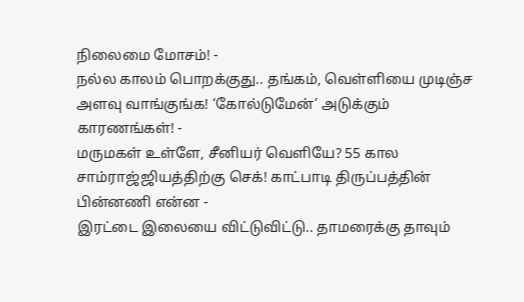நிலைமை மோசம்! -
நல்ல காலம் பொறக்குது.. தங்கம், வெள்ளியை முடிஞ்ச அளவு வாங்குங்க! ‘கோல்டுமேன்’ அடுக்கும் காரணங்கள்! -
மருமகள் உள்ளே, சீனியர் வெளியே? 55 கால சாம்ராஜ்ஜியத்திற்கு செக்! காட்பாடி திருப்பத்தின் பின்னணி என்ன -
இரட்டை இலையை விட்டுவிட்டு.. தாமரைக்கு தாவும்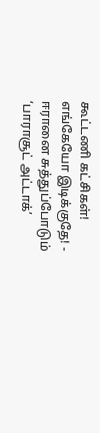கூட்டணி கட்சிகள்! எங்கேயோ இடிக்குதே! -
ஈரானை சுத்துப்போடும் ‘பாராசூட் அட்டாக்’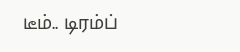டீம்.. டிரம்ப்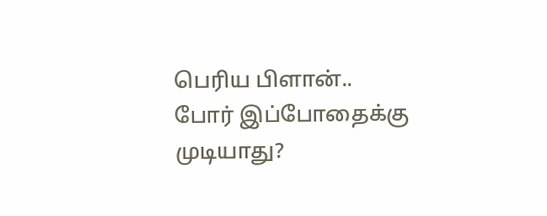பெரிய பிளான்.. போர் இப்போதைக்கு முடியாது?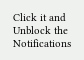Click it and Unblock the Notifications